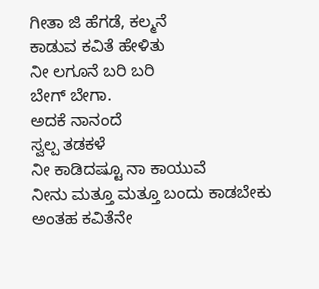ಗೀತಾ ಜಿ ಹೆಗಡೆ, ಕಲ್ಮನೆ
ಕಾಡುವ ಕವಿತೆ ಹೇಳಿತು
ನೀ ಲಗೂನೆ ಬರಿ ಬರಿ
ಬೇಗ್ ಬೇಗಾ.
ಅದಕೆ ನಾನಂದೆ
ಸ್ವಲ್ಪ ತಡಕಳೆ
ನೀ ಕಾಡಿದಷ್ಟೂ ನಾ ಕಾಯುವೆ
ನೀನು ಮತ್ತೂ ಮತ್ತೂ ಬಂದು ಕಾಡಬೇಕು
ಅಂತಹ ಕವಿತೆನೇ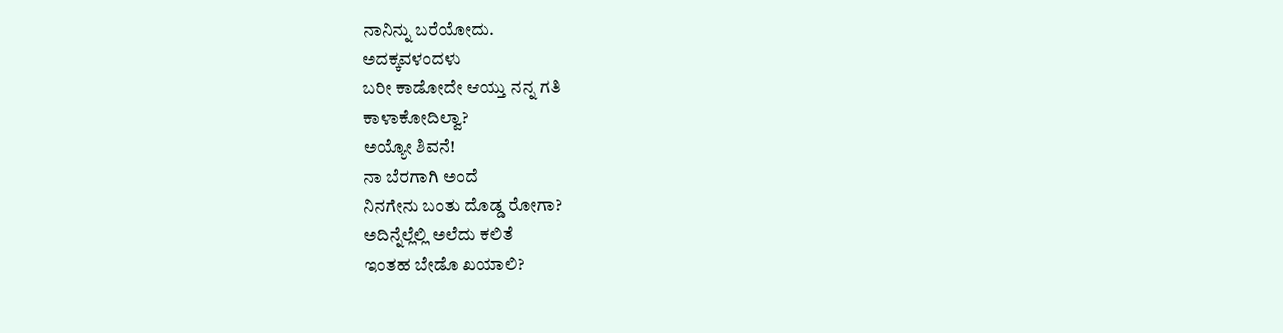ನಾನಿನ್ನು ಬರೆಯೋದು.
ಅದಕ್ಕವಳಂದಳು
ಬರೀ ಕಾಡೋದೇ ಆಯ್ತು ನನ್ನ ಗತಿ
ಕಾಳಾಕೋದಿಲ್ವಾ?
ಅಯ್ಯೋ ಶಿವನೆ!
ನಾ ಬೆರಗಾಗಿ ಅಂದೆ
ನಿನಗೇನು ಬಂತು ದೊಡ್ಡ ರೋಗಾ?
ಅದಿನ್ನೆಲ್ಲೆಲ್ಲಿ ಅಲೆದು ಕಲಿತೆ
ಇಂತಹ ಬೇಡೊ ಖಯಾಲಿ?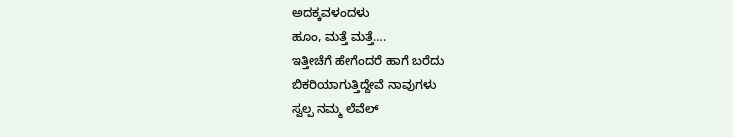ಅದಕ್ಕವಳಂದಳು
ಹೂಂ, ಮತ್ತೆ ಮತ್ತೆ….
ಇತ್ತೀಚೆಗೆ ಹೇಗೆಂದರೆ ಹಾಗೆ ಬರೆದು
ಬಿಕರಿಯಾಗುತ್ತಿದ್ದೇವೆ ನಾವುಗಳು
ಸ್ವಲ್ಪ ನಮ್ಮ ಲೆವೆಲ್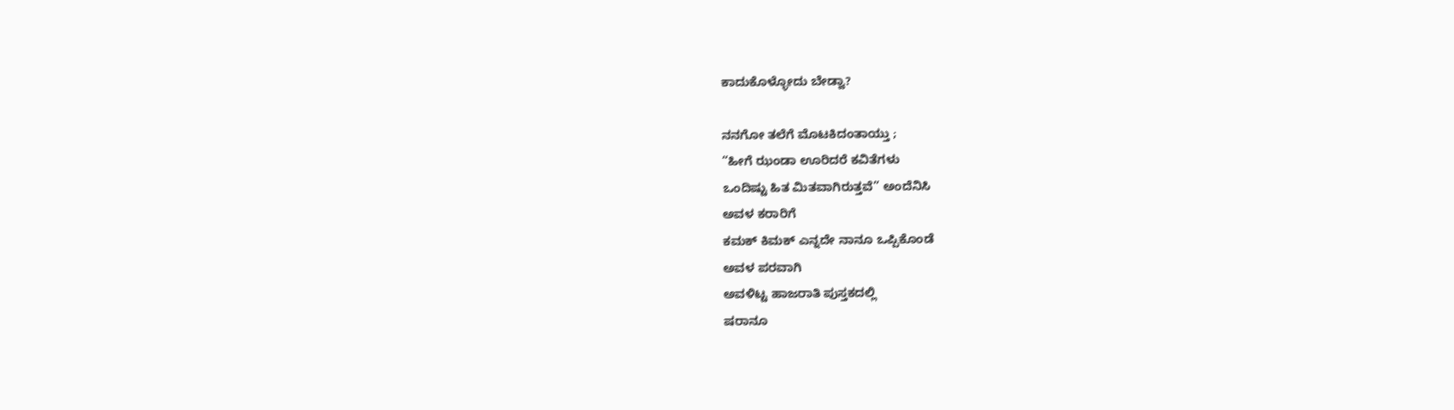ಕಾದುಕೊಳ್ಳೋದು ಬೇಡ್ವಾ?

ನನಗೋ ತಲೆಗೆ ಮೊಟಕಿದಂತಾಯ್ತು ;
“ಹೀಗೆ ಝಂಡಾ ಊರಿದರೆ ಕವಿತೆಗಳು
ಒಂದಿಷ್ಟು ಹಿತ ಮಿತವಾಗಿರುತ್ತವೆ” ಅಂದೆನಿಸಿ
ಅವಳ ಕರಾರಿಗೆ
ಕಮಕ್ ಕಿಮಕ್ ಎನ್ನದೇ ನಾನೂ ಒಪ್ಪಿಕೊಂಡೆ
ಅವಳ ಪರವಾಗಿ
ಅವಳಿಟ್ಟ ಹಾಜರಾತಿ ಪುಸ್ತಕದಲ್ಲಿ
ಷರಾನೂ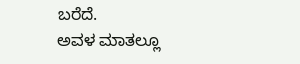ಬರೆದೆ.
ಅವಳ ಮಾತಲ್ಲೂ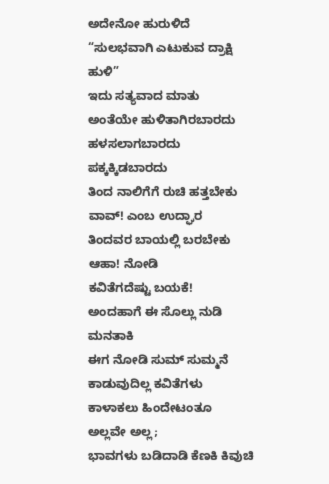ಅದೇನೋ ಹುರುಳಿದೆ
“ಸುಲಭವಾಗಿ ಎಟುಕುವ ದ್ರಾಕ್ಷಿ ಹುಳಿ”
ಇದು ಸತ್ಯವಾದ ಮಾತು
ಅಂತೆಯೇ ಹುಳಿತಾಗಿರಬಾರದು
ಹಳಸಲಾಗಬಾರದು
ಪಕ್ಕಕ್ಕಿಡಬಾರದು
ತಿಂದ ನಾಲಿಗೆಗೆ ರುಚಿ ಹತ್ತಬೇಕು
ವಾವ್! ಎಂಬ ಉದ್ಘಾರ
ತಿಂದವರ ಬಾಯಲ್ಲಿ ಬರಬೇಕು
ಆಹಾ! ನೋಡಿ
ಕವಿತೆಗದೆಷ್ಟು ಬಯಕೆ!
ಅಂದಹಾಗೆ ಈ ಸೊಲ್ಲು ನುಡಿ ಮನತಾಕಿ
ಈಗ ನೋಡಿ ಸುಮ್ ಸುಮ್ಮನೆ
ಕಾಡುವುದಿಲ್ಲ ಕವಿತೆಗಳು
ಕಾಳಾಕಲು ಹಿಂದೇಟಂತೂ
ಅಲ್ಲವೇ ಅಲ್ಲ;
ಭಾವಗಳು ಬಡಿದಾಡಿ ಕೆಣಕಿ ಕಿವುಚಿ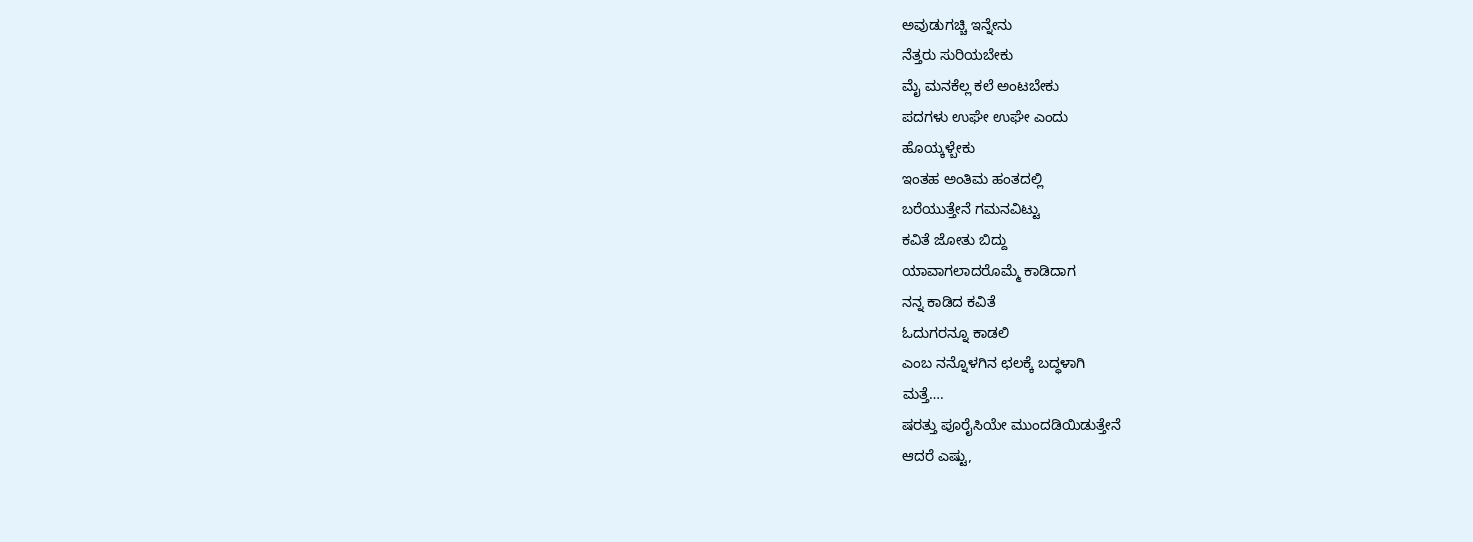ಅವುಡುಗಚ್ಚಿ ಇನ್ನೇನು
ನೆತ್ತರು ಸುರಿಯಬೇಕು
ಮೈ ಮನಕೆಲ್ಲ ಕಲೆ ಅಂಟಬೇಕು
ಪದಗಳು ಉಘೇ ಉಘೇ ಎಂದು
ಹೊಯ್ಕಳ್ಬೇಕು
ಇಂತಹ ಅಂತಿಮ ಹಂತದಲ್ಲಿ
ಬರೆಯುತ್ತೇನೆ ಗಮನವಿಟ್ಟು
ಕವಿತೆ ಜೋತು ಬಿದ್ದು
ಯಾವಾಗಲಾದರೊಮ್ಮೆ ಕಾಡಿದಾಗ
ನನ್ನ ಕಾಡಿದ ಕವಿತೆ
ಓದುಗರನ್ನೂ ಕಾಡಲಿ
ಎಂಬ ನನ್ನೊಳಗಿನ ಛಲಕ್ಕೆ ಬದ್ಧಳಾಗಿ
ಮತ್ತೆ….
ಷರತ್ತು ಪೂರೈಸಿಯೇ ಮುಂದಡಿಯಿಡುತ್ತೇನೆ
ಆದರೆ ಎಷ್ಟು,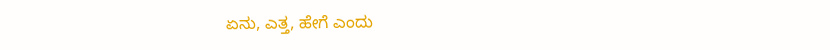ಏನು, ಎತ್ತ, ಹೇಗೆ ಎಂದು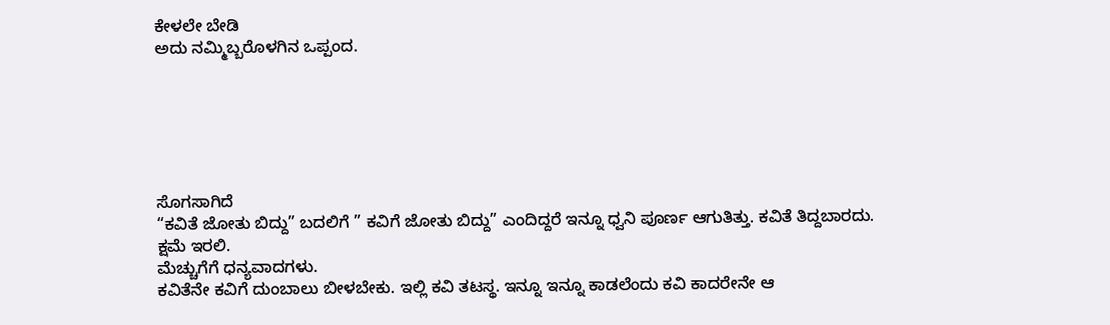ಕೇಳಲೇ ಬೇಡಿ
ಅದು ನಮ್ಮಿಬ್ಬರೊಳಗಿನ ಒಪ್ಪಂದ.






ಸೊಗಸಾಗಿದೆ
“ಕವಿತೆ ಜೋತು ಬಿದ್ದು” ಬದಲಿಗೆ ” ಕವಿಗೆ ಜೋತು ಬಿದ್ದು” ಎಂದಿದ್ದರೆ ಇನ್ನೂ ಧ್ವನಿ ಪೂರ್ಣ ಆಗುತಿತ್ತು. ಕವಿತೆ ತಿದ್ದಬಾರದು. ಕ್ಷಮೆ ಇರಲಿ.
ಮೆಚ್ಚುಗೆಗೆ ಧನ್ಯವಾದಗಳು.
ಕವಿತೆನೇ ಕವಿಗೆ ದುಂಬಾಲು ಬೀಳಬೇಕು. ಇಲ್ಲಿ ಕವಿ ತಟಸ್ಥ. ಇನ್ನೂ ಇನ್ನೂ ಕಾಡಲೆಂದು ಕವಿ ಕಾದರೇನೇ ಆ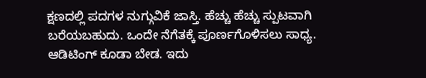ಕ್ಷಣದಲ್ಲಿ ಪದಗಳ ನುಗ್ಗುವಿಕೆ ಜಾಸ್ತಿ. ಹೆಚ್ಚು ಹೆಚ್ಚು ಸ್ಪುಟವಾಗಿ ಬರೆಯಬಹುದು. ಒಂದೇ ನೆಗೆತಕ್ಕೆ ಪೂರ್ಣಗೊಳಿಸಲು ಸಾಧ್ಯ. ಆಡಿಟಿಂಗ್ ಕೂಡಾ ಬೇಡ. ಇದು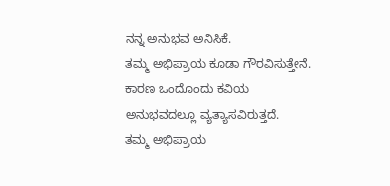ನನ್ನ ಅನುಭವ ಅನಿಸಿಕೆ.
ತಮ್ಮ ಅಭಿಪ್ರಾಯ ಕೂಡಾ ಗೌರವಿಸುತ್ತೇನೆ. ಕಾರಣ ಒಂದೊಂದು ಕವಿಯ ಅನುಭವದಲ್ಲೂ ವ್ಯತ್ಯಾಸವಿರುತ್ತದೆ.
ತಮ್ಮ ಅಭಿಪ್ರಾಯ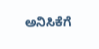ಅನಿಸಿಕೆಗೆ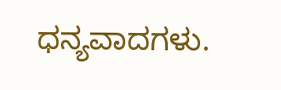ಧನ್ಯವಾದಗಳು.